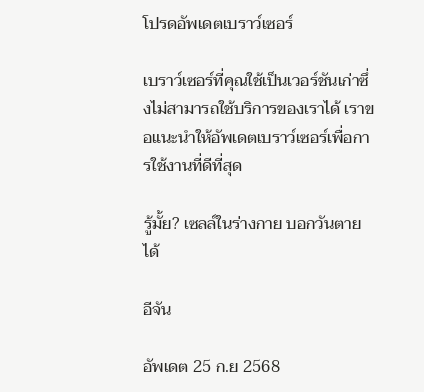โปรดอัพเดตเบราว์เซอร์

เบราว์เซอร์ที่คุณใช้เป็นเวอร์ชันเก่าซึ่งไม่สามารถใช้บริการของเราได้ เราขอแนะนำให้อัพเดตเบราว์เซอร์เพื่อการใช้งานที่ดีที่สุด

รู้มั้ย? เซลล์ในร่างกาย บอกวันตายได้

อีจัน

อัพเดต 25 ก.ย 2568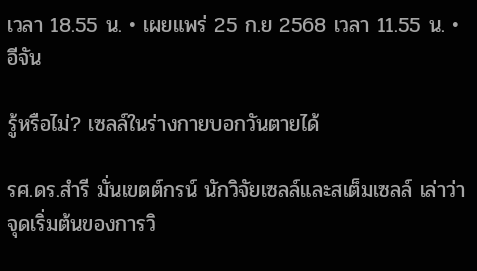เวลา 18.55 น. • เผยแพร่ 25 ก.ย 2568 เวลา 11.55 น. • อีจัน

รู้หรือไม่? เซลล์ในร่างกายบอกวันตายได้

รศ.ดร.สำรี มั่นเขตต์กรน์ นักวิจัยเซลล์และสเต็มเซลล์ เล่าว่า จุดเริ่มต้นของการวิ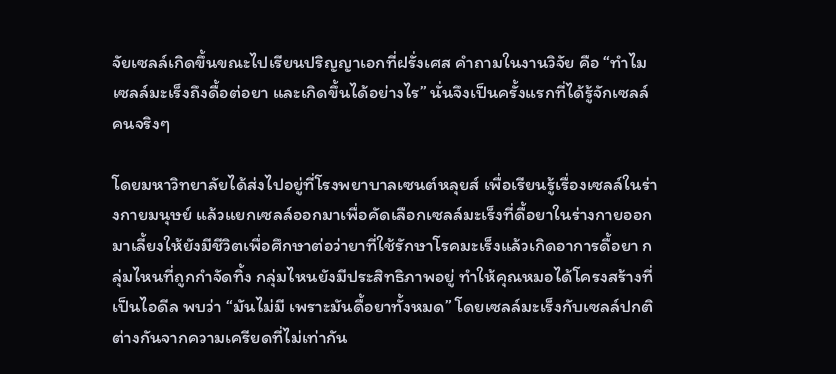จัยเซลล์เกิดขึ้นขณะไปเรียนปริญญาเอกที่ฝรั่งเศส คำถามในงานวิจัย คือ “ทำไมเซลล์มะเร็งถึงดื้อต่อยา และเกิดขึ้นได้อย่างไร” นั่นจึงเป็นครั้งแรกที่ได้รู้จักเซลล์คนจริงๆ

โดยมหาวิทยาลัยได้ส่งไปอยู่ที่โรงพยาบาลเซนต์หลุยส์ เพื่อเรียนรู้เรื่องเซลล์ในร่างกายมนุษย์ แล้วแยกเซลล์ออกมาเพื่อคัดเลือกเซลล์มะเร็งที่ดื้อยาในร่างกายออกมาเลี้ยงให้ยังมีชีวิตเพื่อศึกษาต่อว่ายาที่ใช้รักษาโรคมะเร็งแล้วเกิดอาการดื้อยา กลุ่มไหนที่ถูกกำจัดทิ้ง กลุ่มไหนยังมีประสิทธิภาพอยู่ ทำให้คุณหมอได้โครงสร้างที่เป็นไอดีล พบว่า “มันไม่มี เพราะมันดื้อยาทั้งหมด” โดยเซลล์มะเร็งกับเซลล์ปกติต่างกันจากความเครียดที่ไม่เท่ากัน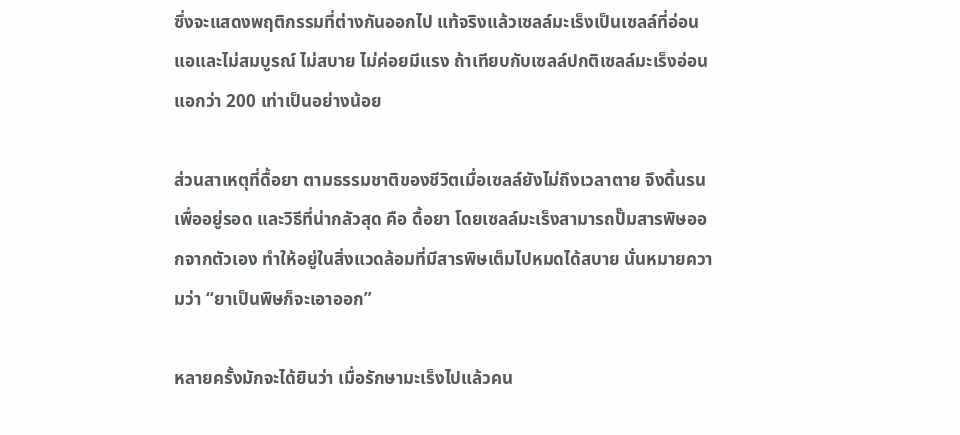ซึ่งจะแสดงพฤติกรรมที่ต่างกันออกไป แท้จริงแล้วเซลล์มะเร็งเป็นเซลล์ที่อ่อนแอและไม่สมบูรณ์ ไม่สบาย ไม่ค่อยมีแรง ถ้าเทียบกับเซลล์ปกติเซลล์มะเร็งอ่อนแอกว่า 200 เท่าเป็นอย่างน้อย

ส่วนสาเหตุที่ดื้อยา ตามธรรมชาติของชีวิตเมื่อเซลล์ยังไม่ถึงเวลาตาย จึงดิ้นรนเพื่ออยู่รอด และวิธีที่น่ากลัวสุด คือ ดื้อยา โดยเซลล์มะเร็งสามารถปั๊มสารพิษออกจากตัวเอง ทำให้อยู่ในสิ่งแวดล้อมที่มีสารพิษเต็มไปหมดได้สบาย นั่นหมายความว่า “ยาเป็นพิษก็จะเอาออก”

หลายครั้งมักจะได้ยินว่า เมื่อรักษามะเร็งไปแล้วคน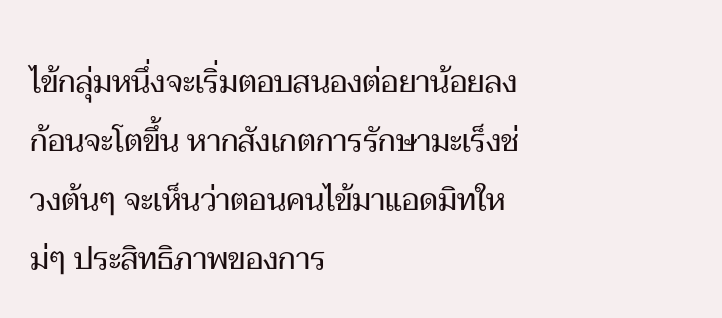ไข้กลุ่มหนึ่งจะเริ่มตอบสนองต่อยาน้อยลง ก้อนจะโตขึ้น หากสังเกตการรักษามะเร็งช่วงต้นๆ จะเห็นว่าตอนคนไข้มาแอดมิทใหม่ๆ ประสิทธิภาพของการ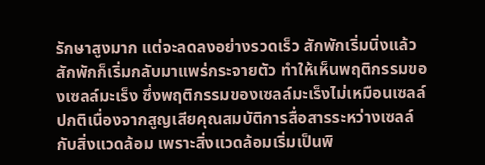รักษาสูงมาก แต่จะลดลงอย่างรวดเร็ว สักพักเริ่มนิ่งแล้วสักพักก็เริ่มกลับมาแพร่กระจายตัว ทำให้เห็นพฤติกรรมของเซลล์มะเร็ง ซึ่งพฤติกรรมของเซลล์มะเร็งไม่เหมือนเซลล์ปกติเนื่องจากสูญเสียคุณสมบัติการสื่อสารระหว่างเซลล์กับสิ่งแวดล้อม เพราะสิ่งแวดล้อมเริ่มเป็นพิ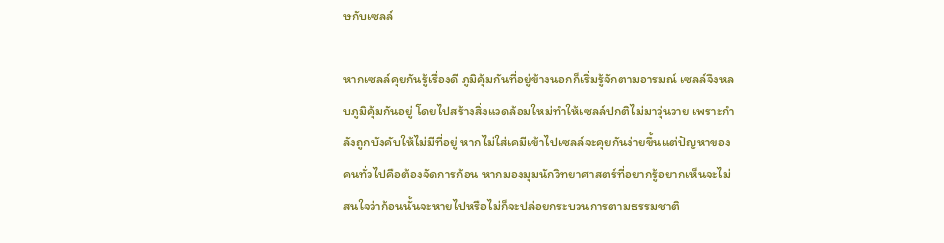ษกับเซลล์

หากเซลล์คุยกันรู้เรื่องดี ภูมิคุ้มกันที่อยู่ข้างนอกก็เริ่มรู้จักตามอารมณ์ เซลล์จึงหลบภูมิคุ้มกันอยู่ โดยไปสร้างสิ่งแวดล้อมใหม่ทำให้เซลล์ปกติไม่มาวุ่นวาย เพราะกำลังถูกบังคับให้ไม่มีที่อยู่ หากไม่ใส่เคมีเข้าไปเซลล์จะคุยกันง่ายขึ้นแต่ปัญหาของคนทั่วไปคือต้องจัดการก้อน หากมองมุมนักวิทยาศาสตร์ที่อยากรู้อยากเห็นจะไม่สนใจว่าก้อนนั้นจะหายไปหรือไม่ก็จะปล่อยกระบวนการตามธรรมชาติ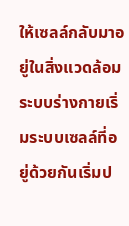ให้เซลล์กลับมาอยู่ในสิ่งแวดล้อม ระบบร่างกายเริ่มระบบเซลล์ที่อยู่ด้วยกันเริ่มป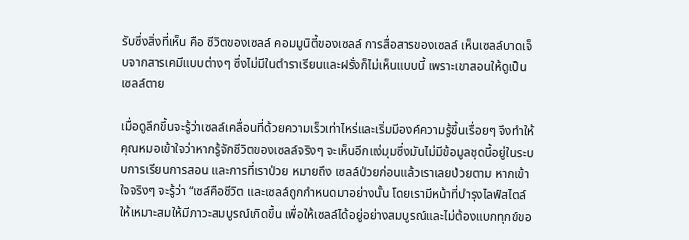รับซึ่งสิ่งที่เห็น คือ ชีวิตของเซลล์ คอมมูนิตี้ของเซลล์ การสื่อสารของเซลล์ เห็นเซลล์บาดเจ็บจากสารเคมีแบบต่างๆ ซึ่งไม่มีในตำราเรียนและฝรั่งก็ไม่เห็นแบบนี้ เพราะเขาสอนให้ดูเป็นเซลล์ตาย

เมื่อดูลึกขึ้นจะรู้ว่าเซลล์เคลื่อนที่ด้วยความเร็วเท่าไหร่และเริ่มมีองค์ความรู้ขึ้นเรื่อยๆ จึงทำให้คุณหมอเข้าใจว่าหากรู้จักชีวิตของเซลล์จริงๆ จะเห็นอีกแง่มุมซึ่งมันไม่มีข้อมูลชุดนี้อยู่ในระบบการเรียนการสอน และการที่เราป่วย หมายถึง เซลล์ป่วยก่อนแล้วเราเลยป่วยตาม หากเข้าใจจริงๆ จะรู้ว่า “เซล์คือชีวิต และเซลล์ถูกกำหนดมาอย่างนั้น โดยเรามีหน้าที่บำรุงไลฟ์สไตล์ให้เหมาะสมให้มีภาวะสมบูรณ์เกิดขึ้น เพื่อให้เซลล์ได้อยู่อย่างสมบูรณ์และไม่ต้องแบกทุกข์ขอ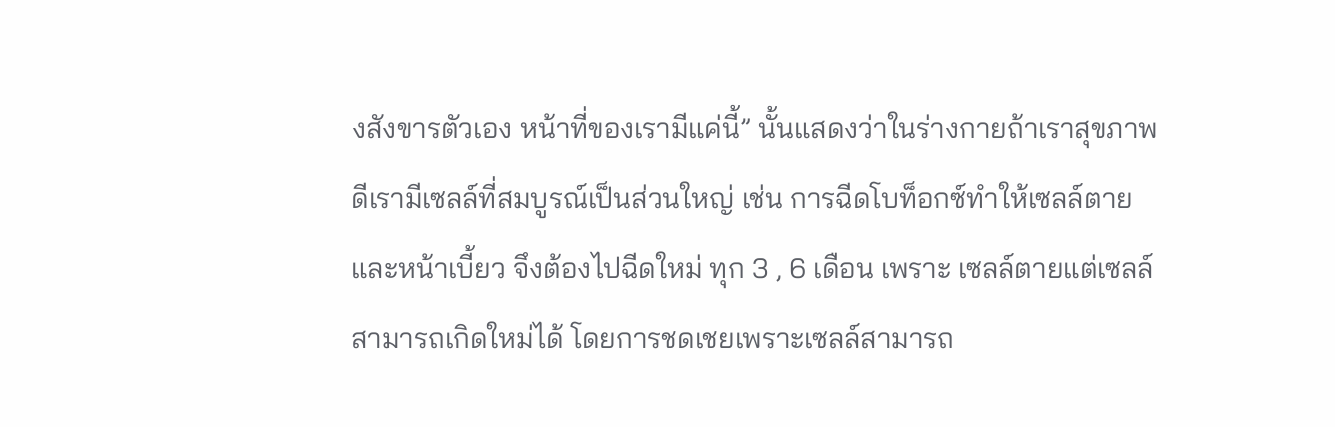งสังขารตัวเอง หน้าที่ของเรามีแค่นี้” นั้นแสดงว่าในร่างกายถ้าเราสุขภาพดีเรามีเซลล์ที่สมบูรณ์เป็นส่วนใหญ่ เช่น การฉีดโบท็อกซ์ทำให้เซลล์ตายและหน้าเบี้ยว จึงต้องไปฉีดใหม่ ทุก 3 , 6 เดือน เพราะ เซลล์ตายแต่เซลล์สามารถเกิดใหม่ได้ โดยการชดเชยเพราะเซลล์สามารถ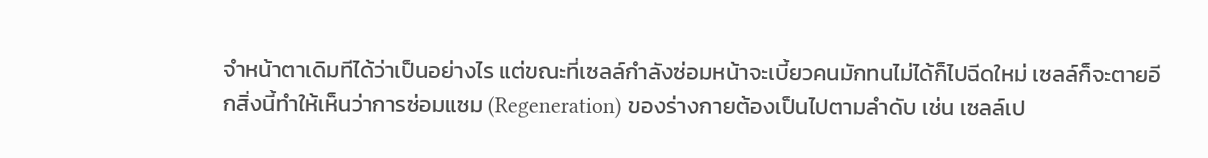จำหน้าตาเดิมทีได้ว่าเป็นอย่างไร แต่ขณะที่เซลล์กำลังซ่อมหน้าจะเบี้ยวคนมักทนไม่ได้ก็ไปฉีดใหม่ เซลล์ก็จะตายอีกสิ่งนี้ทำให้เห็นว่าการซ่อมแซม (Regeneration) ของร่างกายต้องเป็นไปตามลำดับ เช่น เซลล์เป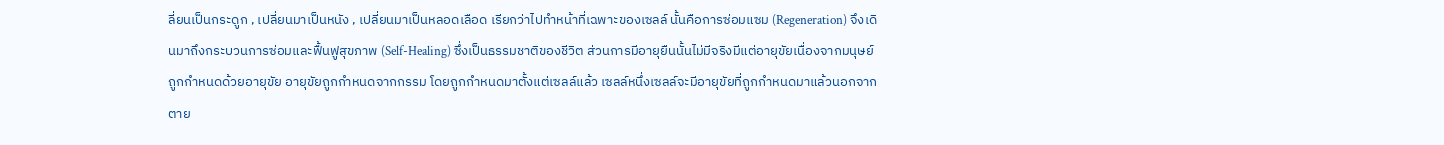ลี่ยนเป็นกระดูก , เปลี่ยนมาเป็นหนัง , เปลี่ยนมาเป็นหลอดเลือด เรียกว่าไปทำหน้าที่เฉพาะของเซลล์ นั้นคือการซ่อมแซม (Regeneration) จึงเดินมาถึงกระบวนการซ่อมและฟื้นฟูสุขภาพ (Self-Healing) ซึ่งเป็นธรรมชาติของชีวิต ส่วนการมีอายุยืนนั้นไม่มีจริงมีแต่อายุขัยเนื่องจากมนุษย์ถูกกำหนดด้วยอายุขัย อายุขัยถูกกำหนดจากกรรม โดยถูกกำหนดมาตั้งแต่เซลล์แล้ว เซลล์หนึ่งเซลล์จะมีอายุขัยที่ถูกกำหนดมาแล้วนอกจากตาย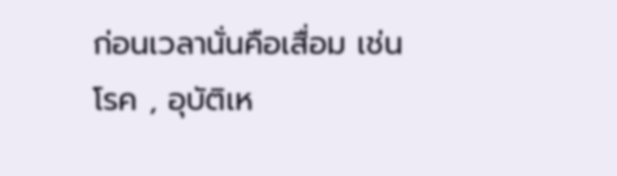ก่อนเวลานั่นคือเสื่อม เช่น โรค , อุบัติเห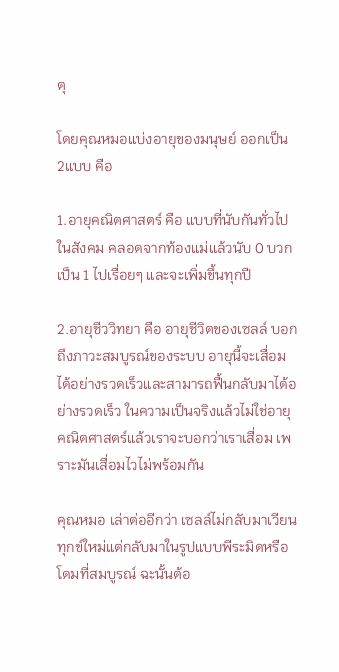ตุ

โดยคุณหมอแบ่งอายุของมนุษย์ ออกเป็น 2แบบ คือ

1.อายุคณิตศาสตร์ คือ แบบที่นับกันทั่วไปในสังคม คลอดจากท้องแม่แล้วนับ 0 บวกเป็น 1 ไปเรื่อยๆ และจะเพิ่มขึ้นทุกปี

2.อายุชีววิทยา คือ อายุชีวิตของเซลล์ บอกถึงภาวะสมบูรณ์ของระบบ อายุนี้จะเสื่อมได้อย่างรวดเร็วและสามารถฟื้นกลับมาได้อย่างรวดเร็ว ในความเป็นจริงแล้วไม่ใช่อายุคณิตศาสตร์แล้วเราจะบอกว่าเราเสื่อม เพราะมันเสื่อมไวไม่พร้อมกัน

คุณหมอ เล่าต่ออีกว่า เซลล์ไม่กลับมาเวียนทุกข์ใหม่แต่กลับมาในรูปแบบพีระมิดหรือโดมที่สมบูรณ์ ฉะนั้นต้อ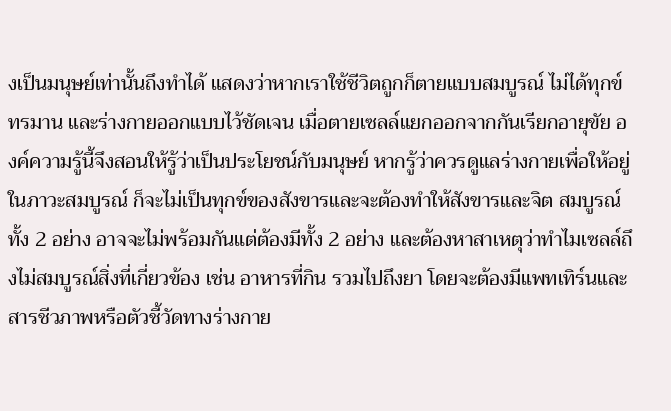งเป็นมนุษย์เท่านั้นถึงทำได้ แสดงว่าหากเราใช้ชีวิตถูกก็ตายแบบสมบูรณ์ ไม่ได้ทุกข์ทรมาน และร่างกายออกแบบไว้ชัดเจน เมื่อตายเซลล์แยกออกจากกันเรียกอายุขัย องค์ความรู้นี้จึงสอนให้รู้ว่าเป็นประโยชน์กับมนุษย์ หากรู้ว่าควรดูแลร่างกายเพื่อให้อยู่ในภาวะสมบูรณ์ ก็จะไม่เป็นทุกข์ของสังขารและจะต้องทำให้สังขารและจิต สมบูรณ์ทั้ง 2 อย่าง อาจจะไม่พร้อมกันแต่ต้องมีทั้ง 2 อย่าง และต้องหาสาเหตุว่าทำไมเซลล์ถึงไม่สมบูรณ์สิ่งที่เกี่ยวข้อง เช่น อาหารที่กิน รวมไปถึงยา โดยจะต้องมีแพทเทิร์นและสารชีวภาพหรือตัวชี้วัดทางร่างกาย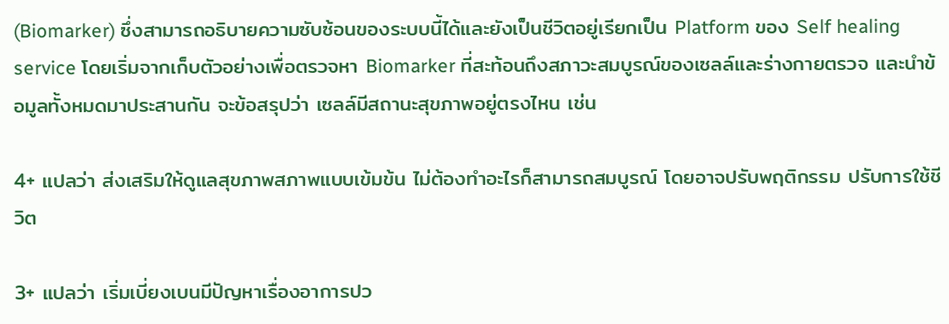(Biomarker) ซึ่งสามารถอธิบายความซับซ้อนของระบบนี้ได้และยังเป็นชีวิตอยู่เรียกเป็น Platform ของ Self healing service โดยเริ่มจากเก็บตัวอย่างเพื่อตรวจหา Biomarker ที่สะท้อนถึงสภาวะสมบูรณ์ของเซลล์และร่างกายตรวจ และนำข้อมูลทั้งหมดมาประสานกัน จะข้อสรุปว่า เซลล์มีสถานะสุขภาพอยู่ตรงไหน เช่น

4+ แปลว่า ส่งเสริมให้ดูแลสุขภาพสภาพแบบเข้มข้น ไม่ต้องทำอะไรก็สามารถสมบูรณ์ โดยอาจปรับพฤติกรรม ปรับการใช้ชีวิต

3+ แปลว่า เริ่มเบี่ยงเบนมีปัญหาเรื่องอาการปว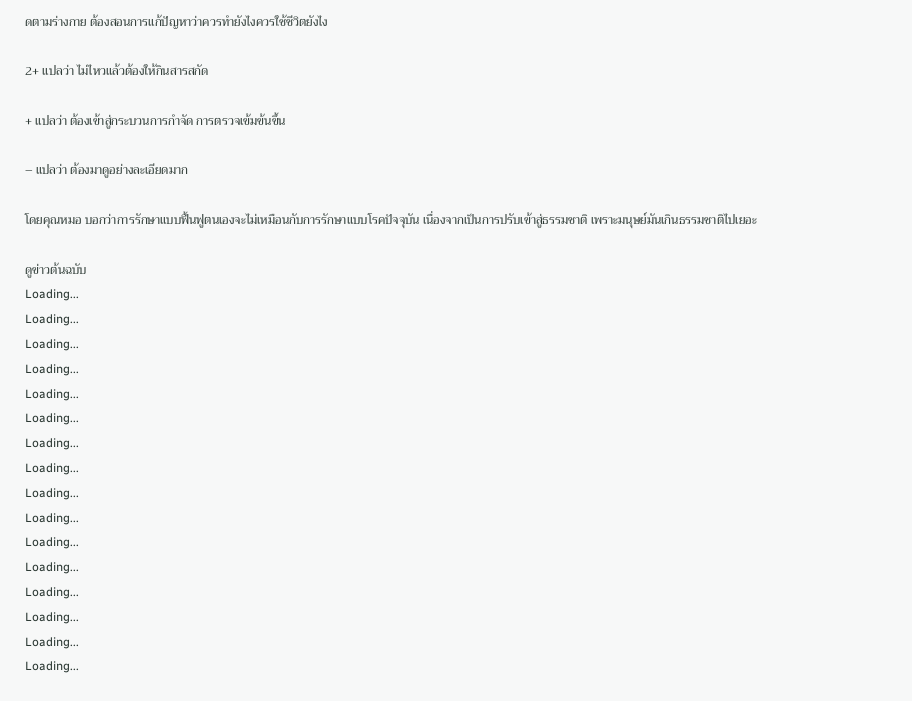ดตามร่างกาย ต้องสอนการแก้ปัญหาว่าควรทำยังไงควรใช้ชีวิตยังไง

2+ แปลว่า ไม่ไหวแล้วต้องให้กินสารสกัด

+ แปลว่า ต้องเข้าสู่กระบวนการกำจัด การตรวจเข้มข้นขึ้น

– แปลว่า ต้องมาดูอย่างละเอียดมาก

โดยคุณหมอ บอกว่าการรักษาแบบฟื้นฟูตนเองจะไม่เหมือนกับการรักษาแบบโรคปัจจุบัน เนื่องจากเป็นการปรับเข้าสู่ธรรมชาติ เพราะมนุษย์มันเกินธรรมชาติไปเยอะ

ดูข่าวต้นฉบับ
Loading...
Loading...
Loading...
Loading...
Loading...
Loading...
Loading...
Loading...
Loading...
Loading...
Loading...
Loading...
Loading...
Loading...
Loading...
Loading...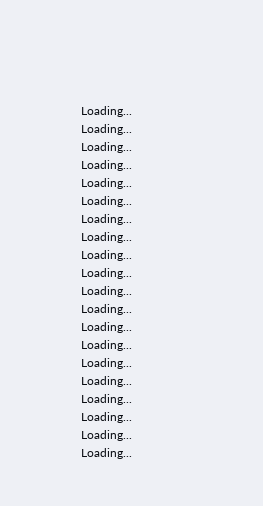Loading...
Loading...
Loading...
Loading...
Loading...
Loading...
Loading...
Loading...
Loading...
Loading...
Loading...
Loading...
Loading...
Loading...
Loading...
Loading...
Loading...
Loading...
Loading...
Loading...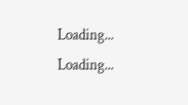Loading...
Loading...